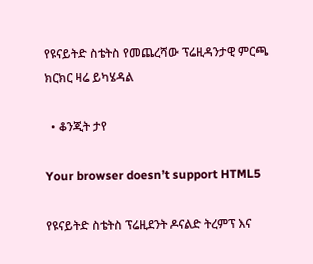የዩናይትድ ስቴትስ የመጨረሻው ፕሬዚዳንታዊ ምርጫ ክርክር ዛሬ ይካሄዳል

  • ቆንጂት ታየ

Your browser doesn’t support HTML5

የዩናይትድ ስቴትስ ፕሬዚደንት ዶናልድ ትረምፕ እና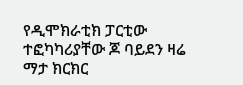የዲሞክራቲክ ፓርቲው ተፎካካሪያቸው ጆ ባይደን ዛሬ ማታ ክርክር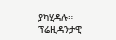ያካሂዳሉ። ፕሬዚዳንታዊ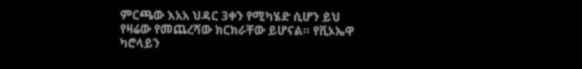ምርጫው እአአ ህዳር 3ቀን የሚካሄድ ሲሆን ይህ የዛሬው የመጨረሻው ክርክራቸው ይሆናል። የቪኦኤዋ ካሮላይን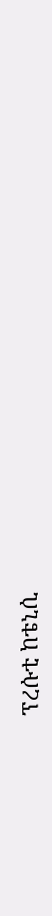ፕረሱቲ ከቴኒሲ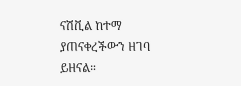ናሽቪል ከተማ ያጠናቀረችውን ዘገባ ይዘናል።